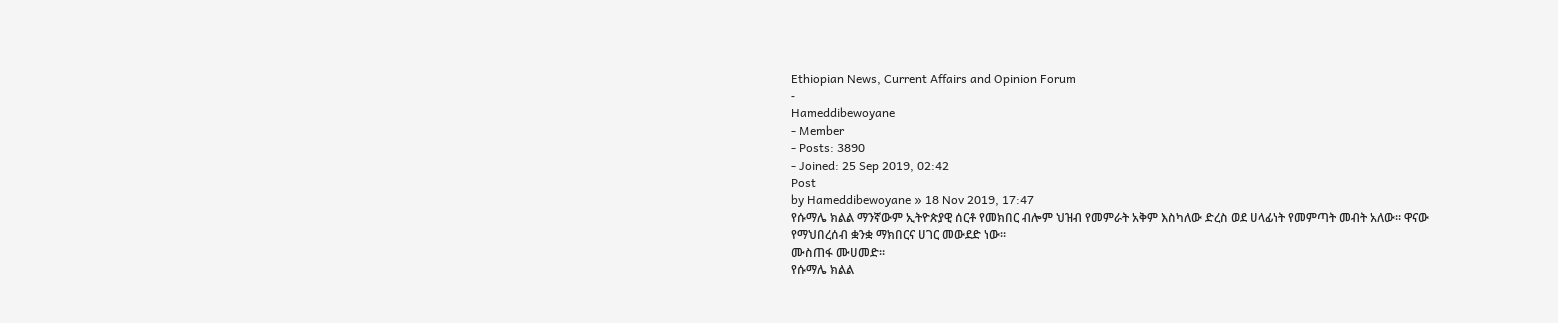Ethiopian News, Current Affairs and Opinion Forum
-
Hameddibewoyane
- Member
- Posts: 3890
- Joined: 25 Sep 2019, 02:42
Post
by Hameddibewoyane » 18 Nov 2019, 17:47
የሱማሌ ክልል ማንኛውም ኢትዮጵያዊ ሰርቶ የመክበር ብሎም ህዝብ የመምራት አቅም እስካለው ድረስ ወደ ሀላፊነት የመምጣት መብት አለው። ዋናው የማህበረሰብ ቋንቋ ማክበርና ሀገር መውደድ ነው።
ሙስጠፋ ሙሀመድ።
የሱማሌ ክልል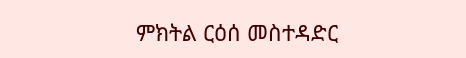ምክትል ርዕሰ መስተዳድር